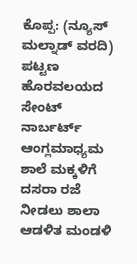ಕೊಪ್ಪ: (ನ್ಯೂಸ್ ಮಲ್ನಾಡ್ ವರದಿ) ಪಟ್ಟಣ ಹೊರವಲಯದ ಸೇಂಟ್ ನಾರ್ಬರ್ಟ್ ಆಂಗ್ಲಮಾಧ್ಯಮ ಶಾಲೆ ಮಕ್ಕಳಿಗೆ ದಸರಾ ರಜೆ ನೀಡಲು ಶಾಲಾ ಆಡಳಿತ ಮಂಡಳಿ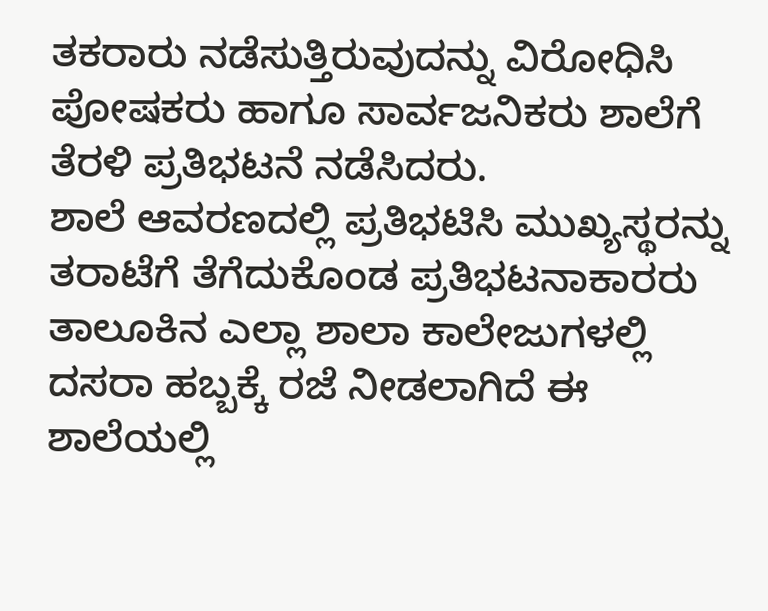ತಕರಾರು ನಡೆಸುತ್ತಿರುವುದನ್ನು ವಿರೋಧಿಸಿ ಪೋಷಕರು ಹಾಗೂ ಸಾರ್ವಜನಿಕರು ಶಾಲೆಗೆ ತೆರಳಿ ಪ್ರತಿಭಟನೆ ನಡೆಸಿದರು.
ಶಾಲೆ ಆವರಣದಲ್ಲಿ ಪ್ರತಿಭಟಿಸಿ ಮುಖ್ಯಸ್ಥರನ್ನು ತರಾಟೆಗೆ ತೆಗೆದುಕೊಂಡ ಪ್ರತಿಭಟನಾಕಾರರು ತಾಲೂಕಿನ ಎಲ್ಲಾ ಶಾಲಾ ಕಾಲೇಜುಗಳಲ್ಲಿ ದಸರಾ ಹಬ್ಬಕ್ಕೆ ರಜೆ ನೀಡಲಾಗಿದೆ ಈ ಶಾಲೆಯಲ್ಲಿ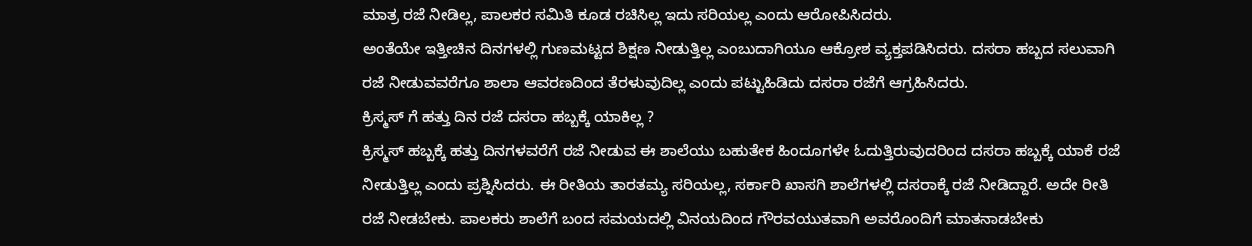ಮಾತ್ರ ರಜೆ ನೀಡಿಲ್ಲ, ಪಾಲಕರ ಸಮಿತಿ ಕೂಡ ರಚಿಸಿಲ್ಲ ಇದು ಸರಿಯಲ್ಲ ಎಂದು ಆರೋಪಿಸಿದರು.
ಅಂತೆಯೇ ಇತ್ತೀಚಿನ ದಿನಗಳಲ್ಲಿ ಗುಣಮಟ್ಟದ ಶಿಕ್ಷಣ ನೀಡುತ್ತಿಲ್ಲ ಎಂಬುದಾಗಿಯೂ ಆಕ್ರೋಶ ವ್ಯಕ್ತಪಡಿಸಿದರು. ದಸರಾ ಹಬ್ಬದ ಸಲುವಾಗಿ ರಜೆ ನೀಡುವವರೆಗೂ ಶಾಲಾ ಆವರಣದಿಂದ ತೆರಳುವುದಿಲ್ಲ ಎಂದು ಪಟ್ಟುಹಿಡಿದು ದಸರಾ ರಜೆಗೆ ಆಗ್ರಹಿಸಿದರು.
ಕ್ರಿಸ್ಮಸ್ ಗೆ ಹತ್ತು ದಿನ ರಜೆ ದಸರಾ ಹಬ್ಬಕ್ಕೆ ಯಾಕಿಲ್ಲ ?
ಕ್ರಿಸ್ಮಸ್ ಹಬ್ಬಕ್ಕೆ ಹತ್ತು ದಿನಗಳವರೆಗೆ ರಜೆ ನೀಡುವ ಈ ಶಾಲೆಯು ಬಹುತೇಕ ಹಿಂದೂಗಳೇ ಓದುತ್ತಿರುವುದರಿಂದ ದಸರಾ ಹಬ್ಬಕ್ಕೆ ಯಾಕೆ ರಜೆ ನೀಡುತ್ತಿಲ್ಲ ಎಂದು ಪ್ರಶ್ನಿಸಿದರು. ಈ ರೀತಿಯ ತಾರತಮ್ಯ ಸರಿಯಲ್ಲ, ಸರ್ಕಾರಿ ಖಾಸಗಿ ಶಾಲೆಗಳಲ್ಲಿ ದಸರಾಕ್ಕೆ ರಜೆ ನೀಡಿದ್ದಾರೆ. ಅದೇ ರೀತಿ ರಜೆ ನೀಡಬೇಕು. ಪಾಲಕರು ಶಾಲೆಗೆ ಬಂದ ಸಮಯದಲ್ಲಿ ವಿನಯದಿಂದ ಗೌರವಯುತವಾಗಿ ಅವರೊಂದಿಗೆ ಮಾತನಾಡಬೇಕು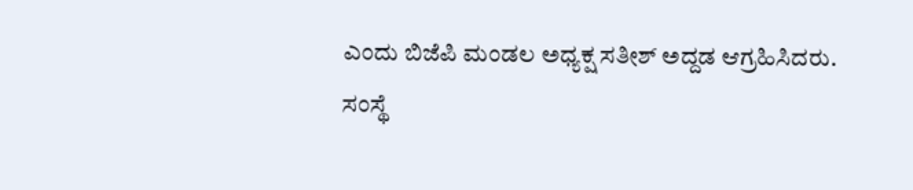ಎಂದು ಬಿಜೆಪಿ ಮಂಡಲ ಅಧ್ಯಕ್ಷ ಸತೀಶ್ ಅದ್ದಡ ಆಗ್ರಹಿಸಿದರು.
ಸಂಸ್ಥೆ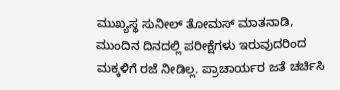ಮುಖ್ಯಸ್ಥ ಸುನೀಲ್ ತೋಮಸ್ ಮಾತನಾಡಿ, ಮುಂದಿನ ದಿನದಲ್ಲಿ ಪರೀಕ್ಷೆಗಳು ಇರುವುದರಿಂದ ಮಕ್ಕಳಿಗೆ ರಜೆ ನೀಡಿಲ್ಲ. ಪ್ರಾಚಾರ್ಯರ ಜತೆ ಚರ್ಚಿಸಿ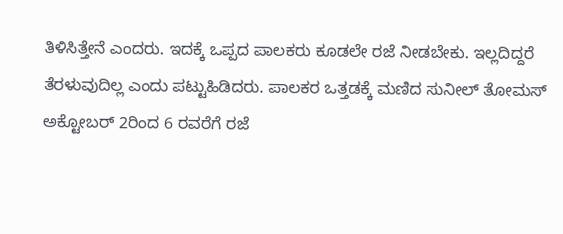ತಿಳಿಸಿತ್ತೇನೆ ಎಂದರು. ಇದಕ್ಕೆ ಒಪ್ಪದ ಪಾಲಕರು ಕೂಡಲೇ ರಜೆ ನೀಡಬೇಕು. ಇಲ್ಲದಿದ್ದರೆ ತೆರಳುವುದಿಲ್ಲ ಎಂದು ಪಟ್ಟುಹಿಡಿದರು. ಪಾಲಕರ ಒತ್ತಡಕ್ಕೆ ಮಣಿದ ಸುನೀಲ್ ತೋಮಸ್ ಅಕ್ಟೋಬರ್ 2ರಿಂದ 6 ರವರೆಗೆ ರಜೆ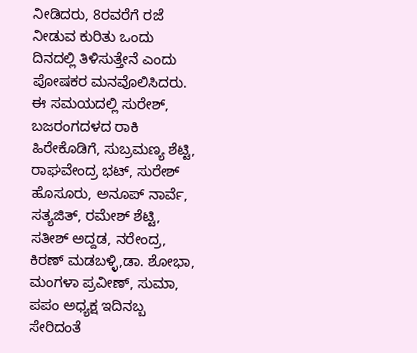ನೀಡಿದರು, 8ರವರೆಗೆ ರಜೆ ನೀಡುವ ಕುರಿತು ಒಂದು ದಿನದಲ್ಲಿ ತಿಳಿಸುತ್ತೇನೆ ಎಂದು ಪೋಷಕರ ಮನವೊಲಿಸಿದರು.
ಈ ಸಮಯದಲ್ಲಿ ಸುರೇಶ್, ಬಜರಂಗದಳದ ರಾಕಿ ಹಿರೇಕೊಡಿಗೆ, ಸುಬ್ರಮಣ್ಯ ಶೆಟ್ಟಿ, ರಾಘವೇಂದ್ರ ಭಟ್, ಸುರೇಶ್ ಹೊಸೂರು, ಅನೂಪ್ ನಾರ್ವೆ, ಸತ್ಯಜಿತ್, ರಮೇಶ್ ಶೆಟ್ಟಿ, ಸತೀಶ್ ಅದ್ದಡ, ನರೇಂದ್ರ, ಕಿರಣ್ ಮಡಬಳ್ಳಿ,ಡಾ. ಶೋಭಾ, ಮಂಗಳಾ ಪ್ರವೀಣ್, ಸುಮಾ, ಪಪಂ ಅಧ್ಯಕ್ಷ ಇದಿನಬ್ಬ ಸೇರಿದಂತೆ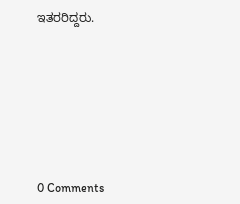ಇತರರಿದ್ದರು.









0 Comments